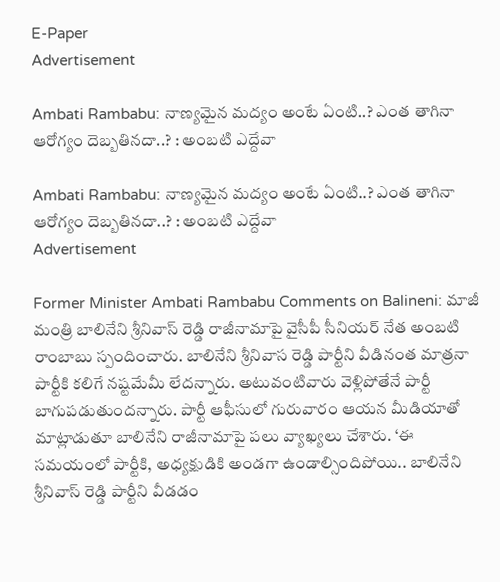E-Paper
Advertisement

Ambati Rambabu: నాణ్యమైన మద్యం అంటే ఏంటి..? ఎంత తాగినా ఆరోగ్యం దెబ్బతినదా..? : అంబటి ఎద్దేవా

Ambati Rambabu: నాణ్యమైన మద్యం అంటే ఏంటి..? ఎంత తాగినా ఆరోగ్యం దెబ్బతినదా..? : అంబటి ఎద్దేవా
Advertisement

Former Minister Ambati Rambabu Comments on Balineni: మాజీ మంత్రి బాలినేని శ్రీనివాస్ రెడ్డి రాజీనామాపై వైసీపీ సీనియర్ నేత అంబటి రాంబాబు స్పందించారు. బాలినేని శ్రీనివాస రెడ్డి పార్టీని వీడినంత మాత్రనా పార్టీకి కలిగే నష్టమేమీ లేదన్నారు. అటువంటివారు వెళ్లిపోతేనే పార్టీ బాగుపడుతుందన్నారు. పార్టీ ఆఫీసులో గురువారం ఆయన మీడియాతో మాట్లాడుతూ బాలినేని రాజీనామాపై పలు వ్యాఖ్యలు చేశారు. ‘ఈ సమయంలో పార్టీకి, అధ్యక్షుడికి అండగా ఉండాల్సిందిపోయి.. బాలినేని శ్రీనివాస్ రెడ్డి పార్టీని వీడడం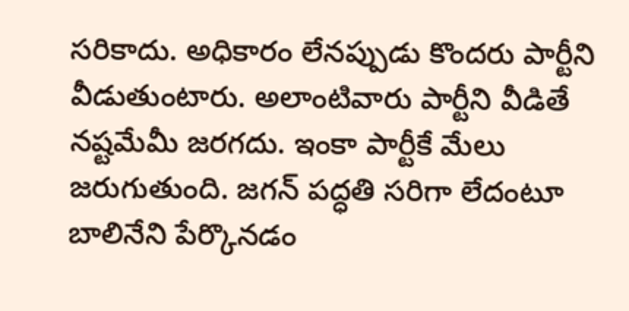సరికాదు. అధికారం లేనప్పుడు కొందరు పార్టీని వీడుతుంటారు. అలాంటివారు పార్టీని వీడితే నష్టమేమీ జరగదు. ఇంకా పార్టీకే మేలు జరుగుతుంది. జగన్ పద్ధతి సరిగా లేదంటూ బాలినేని పేర్కొనడం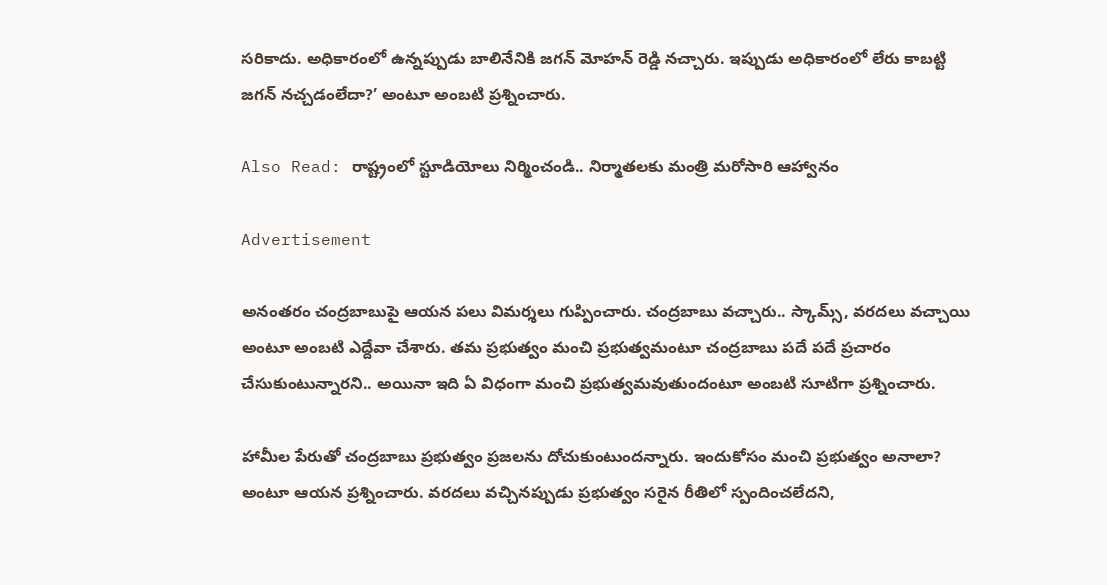సరికాదు. అధికారంలో ఉన్నప్పుడు బాలినేనికి జగన్ మోహన్ రెడ్డి నచ్చారు. ఇప్పుడు అధికారంలో లేరు కాబట్టి జగన్ నచ్చడంలేదా?’ అంటూ అంబటి ప్రశ్నించారు.

Also Read: రాష్ట్రంలో స్టూడియోలు నిర్మించండి.. నిర్మాతలకు మంత్రి మరోసారి ఆహ్వానం

Advertisement

అనంతరం చంద్రబాబుపై ఆయన పలు విమర్శలు గుప్పించారు. చంద్రబాబు వచ్చారు.. స్కామ్స్, వరదలు వచ్చాయి అంటూ అంబటి ఎద్దేవా చేశారు. తమ ప్రభుత్వం మంచి ప్రభుత్వమంటూ చంద్రబాబు పదే పదే ప్రచారం చేసుకుంటున్నారని.. అయినా ఇది ఏ విధంగా మంచి ప్రభుత్వమవుతుందంటూ అంబటి సూటిగా ప్రశ్నించారు.

హామీల పేరుతో చంద్రబాబు ప్రభుత్వం ప్రజలను దోచుకుంటుందన్నారు. ఇందుకోసం మంచి ప్రభుత్వం అనాలా? అంటూ ఆయన ప్రశ్నించారు. వరదలు వచ్చినప్పుడు ప్రభుత్వం సరైన రీతిలో స్పందించలేదని,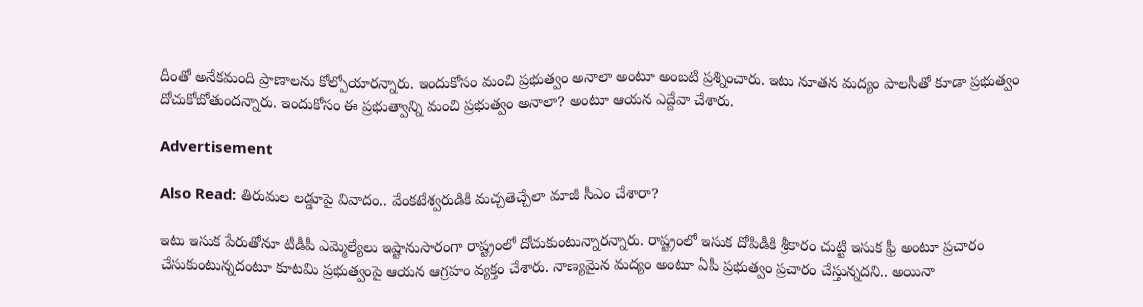దీంతో అనేకమంది ప్రాణాలను కోల్పోయారన్నారు. ఇందుకోసం మంచి ప్రభుత్వం అనాలా అంటూ అంబటి ప్రశ్నించారు. ఇటు నూతన మద్యం పాలసీతో కూడా ప్రభుత్వం దోచుకోబోతుందన్నారు. ఇందుకోసం ఈ ప్రభుత్వాన్ని మంచి ప్రభుత్వం అనాలా? అంటూ ఆయన ఎద్దేవా చేశారు.

Advertisement

Also Read: తిరుమల లడ్డూపై వివాదం.. వేంకటేశ్వరుడికి మచ్చతెచ్చేలా మాజీ సీఎం చేశారా?

ఇటు ఇసుక పేరుతోనూ టీడీపీ ఎమ్మెల్యేలు ఇష్టానుసారంగా రాష్ట్రంలో దోచుకుంటున్నారన్నారు. రాష్ట్రంలో ఇసుక దోపిడీకి శ్రీకారం చుట్టి ఇసుక ఫ్రీ అంటూ ప్రచారం చేసుకుంటున్నదంటూ కూటమి ప్రభుత్వంపై ఆయన ఆగ్రహం వ్యక్తం చేశారు. నాణ్యమైన మద్యం అంటూ ఏపీ ప్రభుత్వం ప్రచారం చేస్తున్నదని.. అయినా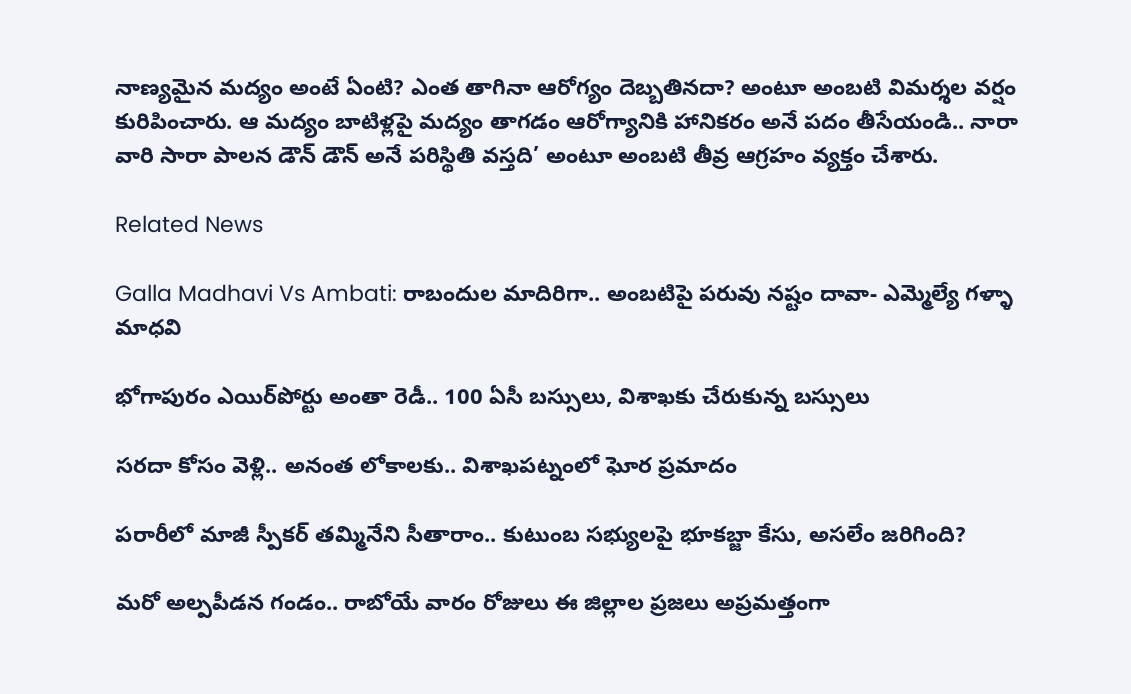నాణ్యమైన మద్యం అంటే ఏంటి? ఎంత తాగినా ఆరోగ్యం దెబ్బతినదా? అంటూ అంబటి విమర్శల వర్షం కురిపించారు. ఆ మద్యం బాటిళ్లపై మద్యం తాగడం ఆరోగ్యానికి హానికరం అనే పదం తీసేయండి.. నారా వారి సారా పాలన డౌన్ డౌన్ అనే పరిస్థితి వస్తది’ అంటూ అంబటి తీవ్ర ఆగ్రహం వ్యక్తం చేశారు.

Related News

Galla Madhavi Vs Ambati: రాబందుల మాదిరిగా.. అంబటిపై పరువు నష్టం దావా- ఎమ్మెల్యే గళ్ళా మాధవి

భోగాపురం ఎయిర్‌పోర్టు అంతా రెడీ.. 100 ఏసీ బస్సులు, విశాఖకు చేరుకున్న బస్సులు

సరదా కోసం వెళ్లి.. అనంత లోకాలకు.. విశాఖపట్నంలో ఘోర ప్రమాదం

పరారీలో మాజీ స్పీకర్ తమ్మినేని సీతారాం.. కుటుంబ సభ్యులపై భూకబ్జా కేసు, అసలేం జరిగింది?

మరో అల్పపీడన గండం.. రాబోయే వారం రోజులు ఈ జిల్లాల ప్రజలు అప్రమత్తంగా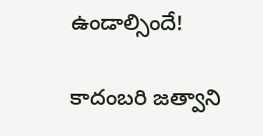ఉండాల్సిందే!

కాదంబరి జత్వాని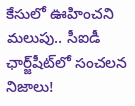కేసులో ఊహించని మలుపు.. సీఐడీ ఛార్జ్‌షీట్‌లో సంచలన నిజాలు!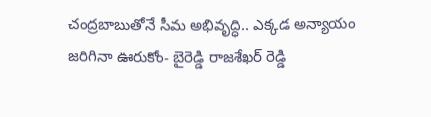చంద్రబాబుతోనే సీమ అభివృద్ధి.. ఎక్కడ అన్యాయం జరిగినా ఊరుకోం- బైరెడ్డి రాజశేఖర్ రెడ్డి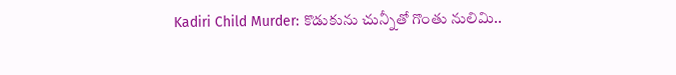Kadiri Child Murder: కొడుకును చున్నీతో గొంతు నులిమి..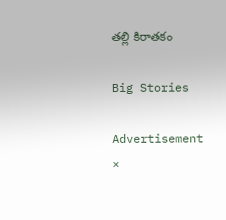తల్లి కిరాతకం

Big Stories

Advertisement
×